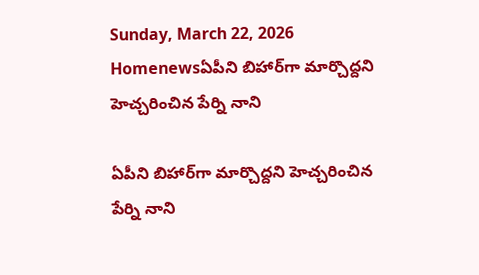Sunday, March 22, 2026
Homenewsఏపీని బిహార్‌గా మార్చొద్దని హెచ్చరించిన పేర్ని నాని

ఏపీని బిహార్‌గా మార్చొద్దని హెచ్చరించిన పేర్ని నాని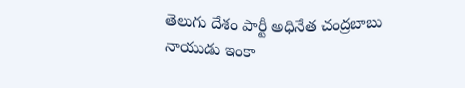తెలుగు దేశం పార్టీ అధినేత చంద్రబాబు నాయుడు ఇంకా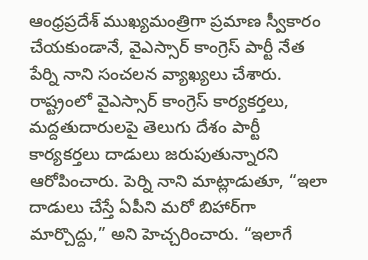ఆంధ్రప్రదేశ్ ముఖ్యమంత్రిగా ప్రమాణ స్వీకారం చేయకుండానే, వైఎస్సార్ కాంగ్రెస్ పార్టీ నేత పేర్ని నాని సంచలన వ్యాఖ్యలు చేశారు. రాష్ట్రంలో వైఎస్సార్ కాంగ్రెస్ కార్యకర్తలు, మద్దతుదారులపై తెలుగు దేశం పార్టీ కార్యకర్తలు దాడులు జరుపుతున్నారని ఆరోపించారు. పెర్ని నాని మాట్లాడుతూ, “ఇలా దాడులు చేస్తే ఏపీని మ‌రో బిహార్‌గా మార్చొద్దు,” అని హెచ్చరించారు. “ఇలాగే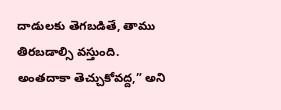దాడులకు తెగబడితే, తాము తిరబడాల్సి వస్తుంది. అంత‌దాకా తెచ్చుకోవ‌ద్ద‌,” అని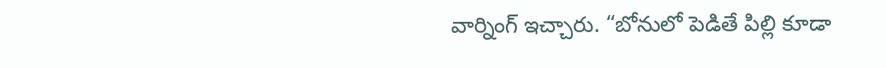వార్నింగ్ ఇచ్చారు. “బోనులో పెడితే పిల్లి కూడా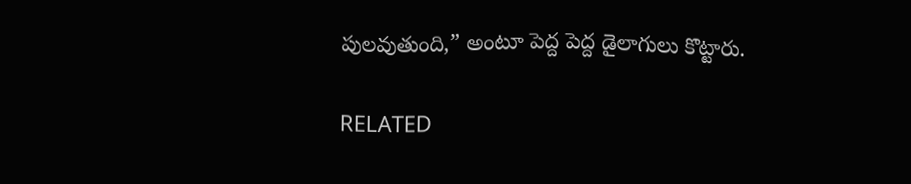పుల‌వుతుంది,” అంటూ పెద్ద పెద్ద డైలాగులు కొట్టారు.

RELATED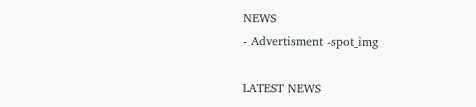NEWS
- Advertisment -spot_img

LATEST NEWS